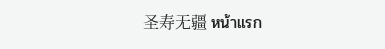圣寿无疆 หน้าแรก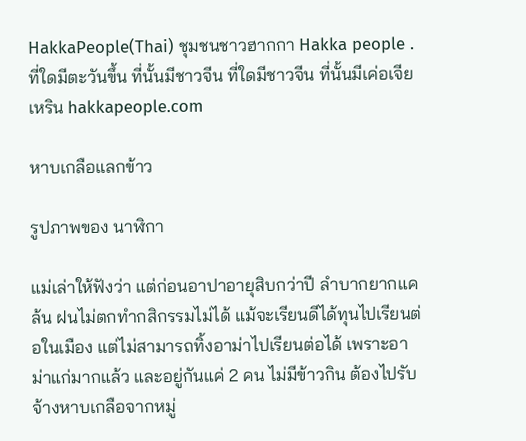HakkaPeople(Thai) ชุมชนชาวฮากกา Hakka people .
ที่ใดมีตะวันขึ้น ที่นั้นมีชาวจีน ที่ใดมีชาวจีน ที่นั้นมีเค่อเจียเหริน hakkapeople.com

หาบเกลือแลกข้าว

รูปภาพของ นาฬิกา

แม่เล่าให้ฟังว่า แต่ก่อนอาปาอายุสิบกว่าปี ลำบากยากแคล้น ฝนไม่ตกทำกสิกรรมไม่ได้ แม้จะเรียนดีได้ทุนไปเรียนต่อในเมือง แต่ไม่สามารถทิ้งอาม่าไปเรียนต่อได้ เพราะอาม่าแก่มากแล้ว และอยู่กันแค่ 2 คน ไม่มีข้าวกิน ต้องไปรับจ้างหาบเกลือจากหมู่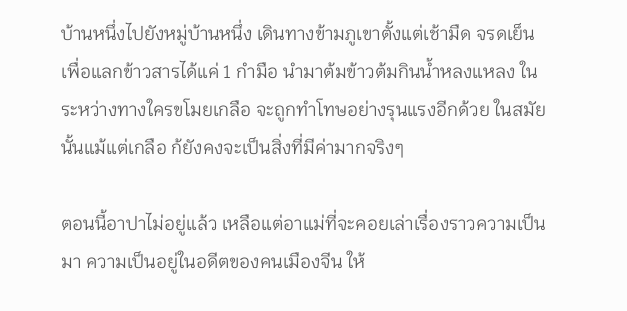บ้านหนึ่งไปยังหมู่บ้านหนึ่ง เดินทางข้ามภูเขาตั้งแต่เช้ามืด จรดเย็น เพื่อแลกข้าวสารได้แค่ 1 กำมือ นำมาต้มข้าวต้มกินน้ำหลงแหลง ในระหว่างทางใครขโมยเกลือ จะถูกทำโทษอย่างรุนแรงอีกด้วย ในสมัยนั้นแม้แต่เกลือ ก้ยังคงจะเป็นสิ่งที่มีค่ามากจริงๆ

ตอนนี้อาปาไม่อยู่แล้ว เหลือแต่อาแม่ที่จะคอยเล่าเรื่องราวความเป็นมา ความเป็นอยู่ในอดีตของคนเมืองจีน ให้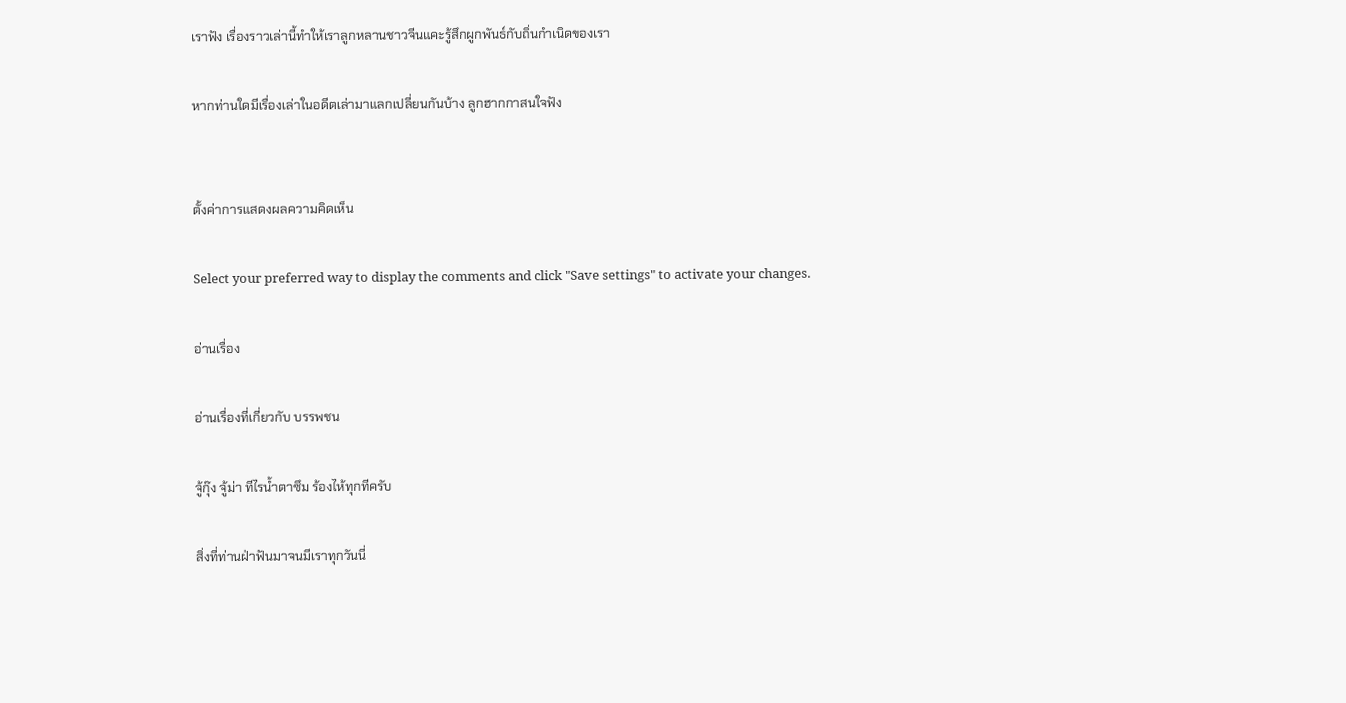เราฟัง เรื่องราวเล่านี้ทำให้เราลูกหลานชาวจีนแคะรู้สึกผูกพันธ์กับถิ่นกำเนิดของเรา

หากท่านใดมีเรื่องเล่าในอดีตเล่ามาแลกเปลี่ยนกันบ้าง ลูกฮากกาสนใจฟัง


ตั้งค่าการแสดงผลความคิดเห็น

Select your preferred way to display the comments and click "Save settings" to activate your changes.

อ่านเรื่อง

อ่านเรื่องที่เกี่ยวกับ บรรพชน

จู้กุ๊ง จู้ม่า ทีไรน้ำตาซึม ร้องไห้ทุกทีครับ

สิ่งที่ท่านฝ่าฟันมาจนมีเราทุกวันนี่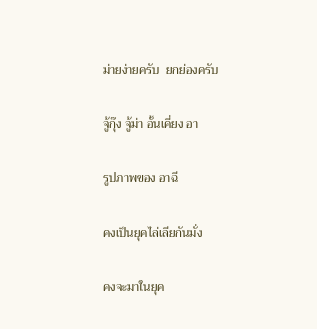ม่ายง่ายครับ  ยกย่องครับ

จู้กุ๊ง จู้ม่า อั้นเคี่ยง อา

รูปภาพของ อาฉี

คงเป็นยุคไล่เลียกันมั่ง

คงจะมาในยุค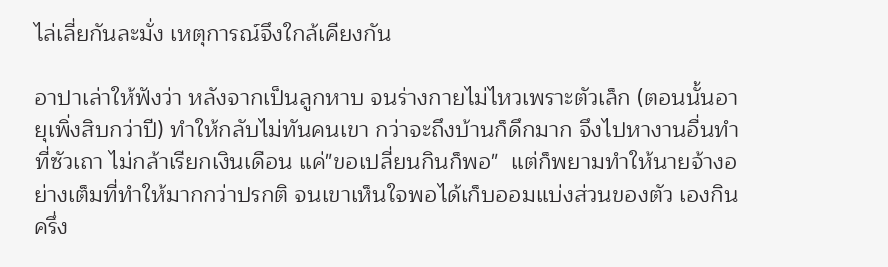ไล่เลี่ยกันละมั่ง เหตุการณ์จึงใกล้เคียงกัน

อาปาเล่าให้ฟังว่า หลังจากเป็นลูกหาบ จนร่างกายไม่ไหวเพราะตัวเล็ก (ตอนนั้นอายุเพิ่งสิบกว่าปี) ทำให้กลับไม่ทันคนเขา กว่าจะถึงบ้านก็ดึกมาก จึงไปหางานอื่นทำที่ซัวเถา ไม่กล้าเรียกเงินเดือน แค่"ขอเปลี่ยนกินก็พอ"  แต่ก็พยามทำให้นายจ้างอย่างเต็มที่ทำให้มากกว่าปรกติ จนเขาเห็นใจพอได้เก็บออมแบ่งส่วนของตัว เองกินครึ่ง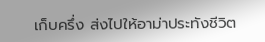เก็บครึ่ง ส่งไปให้อาม่าประทังชีวิต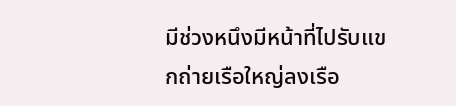มีช่วงหนึงมีหน้าที่ไปรับแขกถ่ายเรือใหญ่ลงเรือ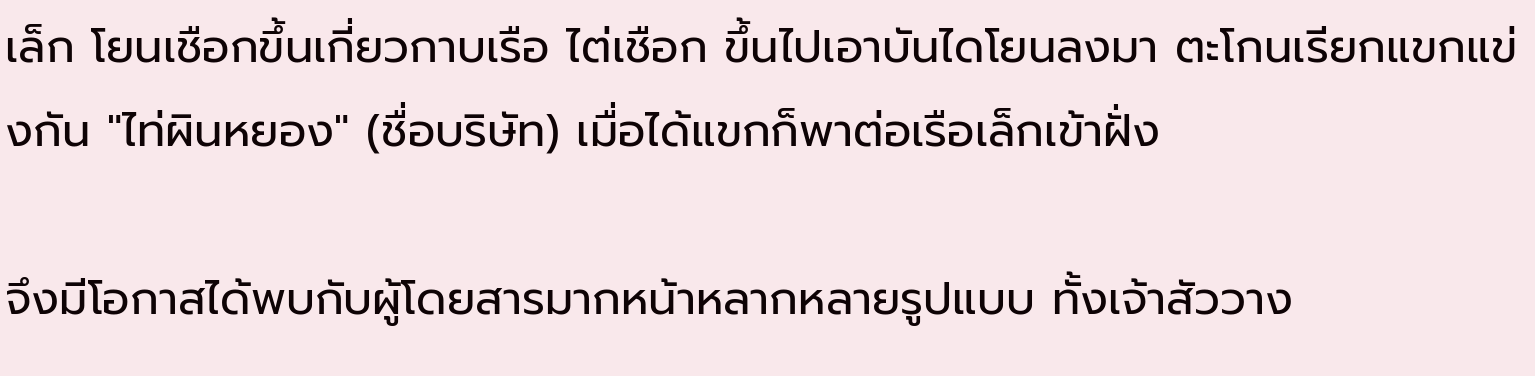เล็ก โยนเชือกขึ้นเกี่ยวกาบเรือ ไต่เชือก ขึ้นไปเอาบันไดโยนลงมา ตะโกนเรียกแขกแข่งกัน "ไท่ผินหยอง" (ชื่อบริษัท) เมื่อได้แขกก็พาต่อเรือเล็กเข้าฝั่ง

จึงมีโอกาสได้พบกับผู้โดยสารมากหน้าหลากหลายรูปแบบ ทั้งเจ้าสัววาง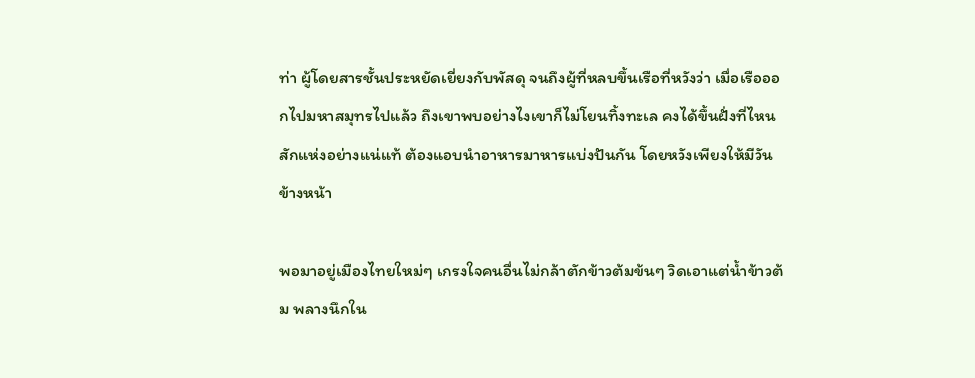ท่า ผู้โดยสารชั้นประหยัดเยี่ยงกับพัสดุ จนถึงผู้ที่หลบขึ้นเรือที่หวังว่า เมื่อเรือออกไปมหาสมุทรไปแล้ว ถึงเขาพบอย่างไงเขาก็ไม่โยนทิ้งทะเล คงได้ขึ้นฝั่งที่ไหนสักแห่งอย่างแน่แท้ ต้องแอบนำอาหารมาหารแบ่งปันกัน โดยหวังเพียงให้มีวันข้างหน้า

พอมาอยู่เมืองไทยใหม่ๆ เกรงใจคนอื่นไม่กล้าตักข้าวต้มข้นๆ วิดเอาแต่น้ำข้าวต้ม พลางนึกใน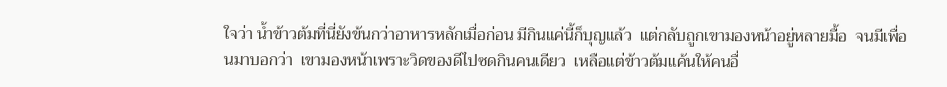ใจว่า น้ำข้าวต้มที่นี่ยังข้นกว่าอาหารหลักเมื่อก่อน มีกินแค่นี้ก็บุญแล้ว  แต่กลับถูกเขามองหน้าอยู่หลายมื้อ  จนมีเพื่อนมาบอกว่า  เขามองหน้าเพราะวิดของดีไปซดกินคนเดียว  เหลือแต่ข้าวต้มแค้นให้คนอื่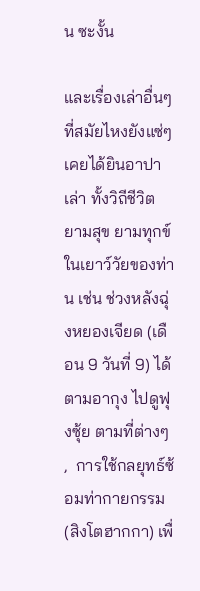น ซะงั้น

และเรื่องเล่าอื่นๆ ที่สมัยไหงยังแซ่ๆ เคยได้ยินอาปาเล่า ทั้งวิถีชีวิต ยามสุข ยามทุกข์ ในเยาว์วัยของท่าน เช่น ช่วงหลังฉุ่งหยองเจียด (เดือน 9 วันที่ 9) ได้ตามอากุง ไปดูฟุงซุ้ย ตามที่ต่างๆ ,  การใช้กลยุทธ์ซ้อมท่ากายกรรม (สิงโตฮากกา) เพื่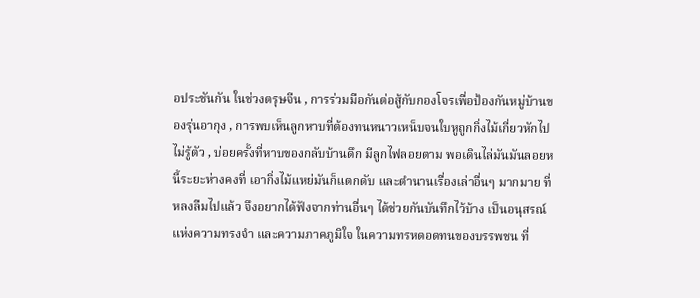อประชันกัน ในช่วงตรุษจีน , การร่วมมือกันต่อสู้กับกองโจรเพื่อป้องกันหมู่บ้านของรุ่นอากุง , การพบเห็นลูกหาบที่ต้องทนหนาวเหน็บจนใบหูถูกกิ่งไม้เกี่ยวหักไปไม่รู้ตัว , บ่อยครั้งที่หาบของกลับบ้านดึก มีลูกไฟลอยตาม พอเดินไล่มันมันลอยหนี้ระยะห่างคงที่ เอากิ่งไม้แหย่มันก็แตกดับ และตำนานเรื่องเล่าอื่นๆ มากมาย ที่หลงลืมไปแล้ว จึงอยากได้ฟังจากท่านอื่นๆ ได้ช่วยกันบันทึกไว้บ้าง เป็นอนุสรณ์แห่งความทรงจำ และความภาคภูมิใจ ในความทรหดอดทนของบรรพชน ที่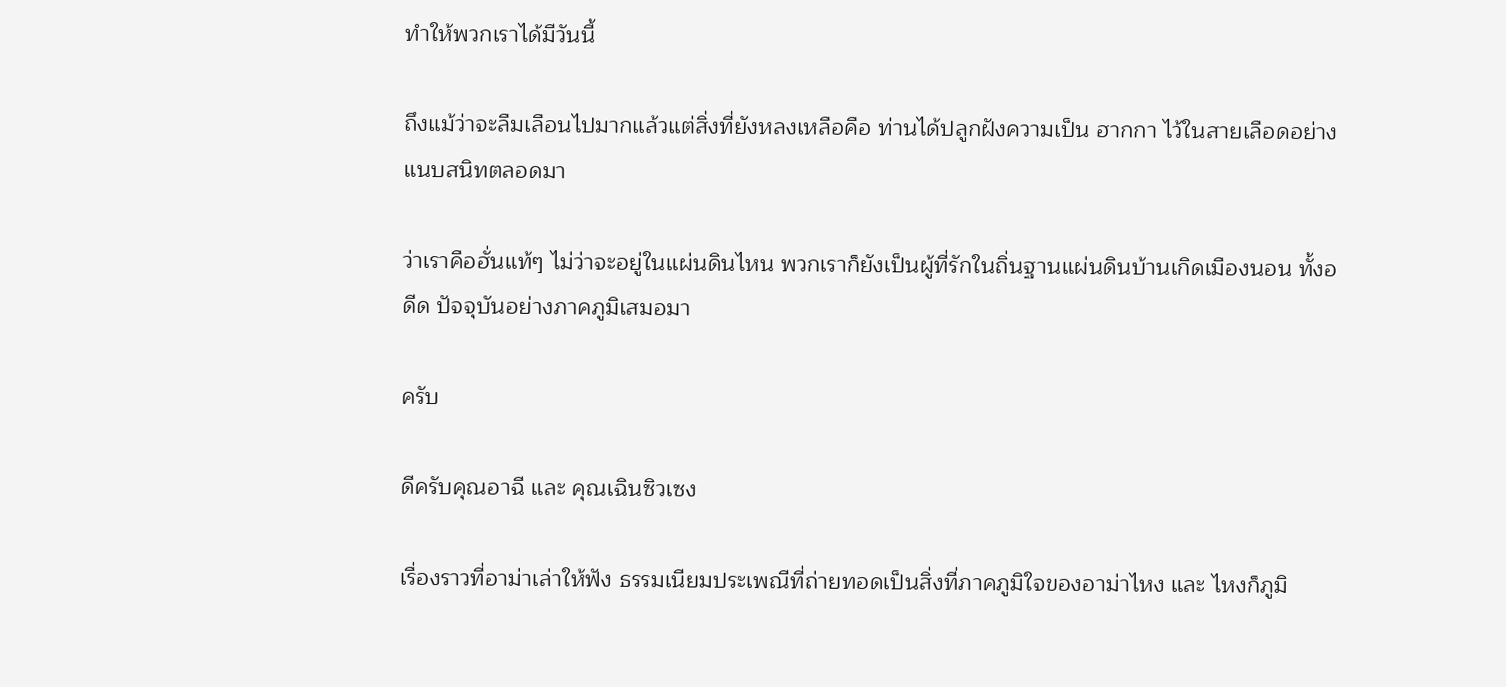ทำให้พวกเราได้มีวันนี้

ถึงแม้ว่าจะลืมเลือนไปมากแล้วแต่สิ่งที่ยังหลงเหลือคือ ท่านได้ปลูกฝังความเป็น ฮากกา ไว้ในสายเลือดอย่างแนบสนิทตลอดมา

ว่าเราคือฮั่นแท้ๆ ไม่ว่าจะอยู่ในแผ่นดินไหน พวกเราก็ยังเป็นผู้ที่รักในถิ่นฐานแผ่นดินบ้านเกิดเมืองนอน ทั้งอดีด ปัจจุบันอย่างภาคภูมิเสมอมา

ครับ

ดีครับคุณอาฉี และ คุณเฉินซิวเซง

เรื่องราวที่อาม่าเล่าให้ฟัง ธรรมเนียมประเพณีที่ถ่ายทอดเป็นสิ่งที่ภาคภูมิใจของอาม่าไหง และ ไหงก็ภูมิ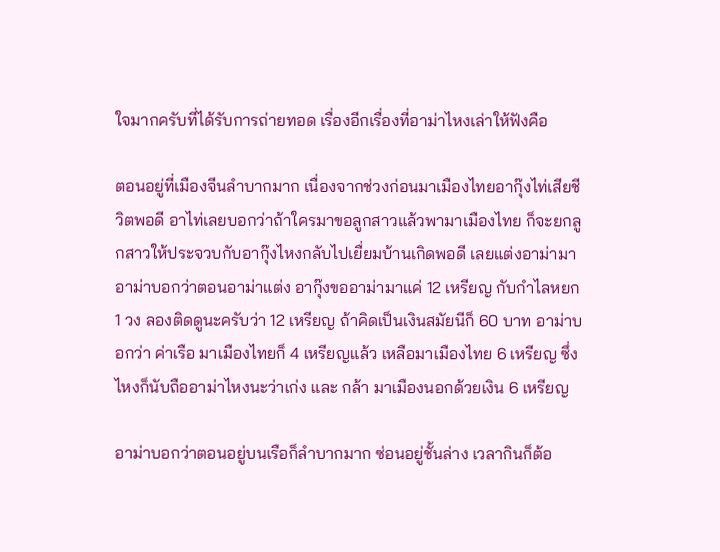ใจมากครับที่ได้รับการถ่ายทอด เรื่องอีกเรื่องที่อาม่าไหงเล่าให้ฟังคือ

ตอนอยู่ที่เมืองจีนลำบากมาก เนื่องจากช่วงก่อนมาเมืองไทยอากุ๊งไท่เสียชีวิตพอดี อาไท่เลยบอกว่าถ้าใครมาขอลูกสาวแล้วพามาเมืองไทย ก็จะยกลูกสาวให้ประจวบกับอากุ๊งไหงกลับไปเยื่ยมบ้านเกิดพอดี เลยแต่งอาม่ามา อาม่าบอกว่าตอนอาม่าแต่ง อากุ๊งขออาม่ามาแค่ 12 เหรียญ กับกำไลหยก 1 วง ลองติดดูนะครับว่า 12 เหรียญ ถ้าคิดเป็นเงินสมัยนีก็ 60 บาท อาม่าบอกว่า ค่าเรือ มาเมืองไทยก็ 4 เหรียญแล้ว เหลือมาเมืองไทย 6 เหรียญ ซึ่งไหงก็นับถืออาม่าไหงนะว่าเก่ง และ กล้า มาเมืองนอกด้วยเงิน 6 เหรียญ

อาม่าบอกว่าตอนอยู่บนเรือก็ลำบากมาก ซ่อนอยู่ชั้นล่าง เวลากินก็ต้อ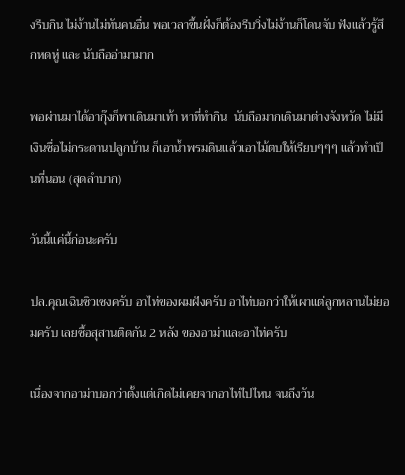งรีบกิน ไม่ง้านไม่ทันคนอื่น พอเวลาขึ้นฝั่งก็ต้องรีบวิ่งไม่ง้านก็โดนจับ ฟังแล้วรู้สึกหดหู่ และ นับถืออ่ามามาก

พอผ่านมาได้อากุ๊งก็พาเดินมาเท้า หาที่ทำกิน  นับถือมากเดินมาต่างจังหวัด ไม่มีเงินซื่อไม่กระดานปลูกบ้าน ก็เอาน้ำพรมดินแล้วเอาไม้ตบให้เรียบๆๆๆ แล้วทำเป็นที่นอน (สุดลำบาก)

วันนี้แค่นี้ก่อนะครับ

ปล.คุณเฉินซิวเซงครับ อาไท่ของผมฝังครับ อาไท่บอกว่าให้เผาแต่ลูกหลานไม่ยอมครับ เลยซื้อสุสานติดกัน 2 หลัง ของอาม่าและอาไท่ครับ

เนื่องจากอาม่าบอกว่าตั้งแต่เกิดไม่เคยจากอาไท่ไปไหน จนถึงวัน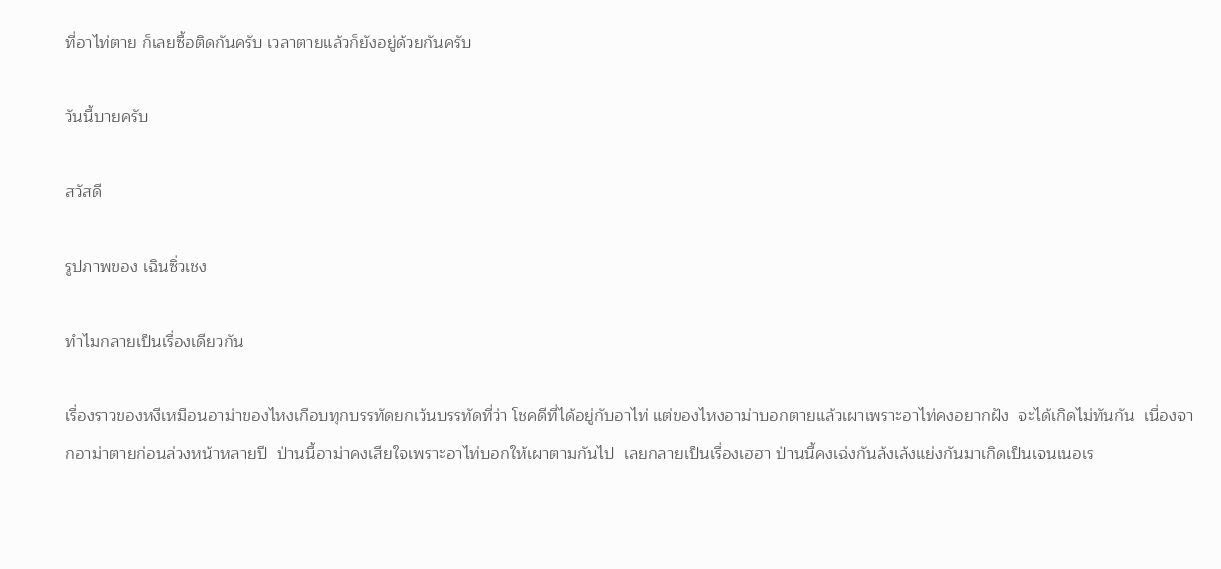ที่อาไท่ตาย ก็เลยซื้อติดกันครับ เวลาตายแล้วก็ยังอยู่ด้วยกันครับ

วันนี้บายครับ

สวัสดี

รูปภาพของ เฉินซิ่วเชง

ทำไมกลายเป็นเรื่องเดียวกัน

เรื่องราวของหงีเหมือนอาม่าของไหงเกือบทุกบรรทัดยกเว้นบรรทัดที่ว่า โชคดีที่ได้อยู่กับอาไท่ แต่ของไหงอาม่าบอกตายแล้วเผาเพราะอาไท่คงอยากฝัง  จะได้เกิดไม่ทันกัน  เนื่องจากอาม่าตายก่อนล่วงหน้าหลายปี  ป่านนี้อาม่าคงเสียใจเพราะอาไท่บอกให้เผาตามกันไป  เลยกลายเป็นเรื่องเฮฮา ป่านนี้คงเฉ่งกันล้งเล้งแย่งกันมาเกิดเป็นเจนเนอเร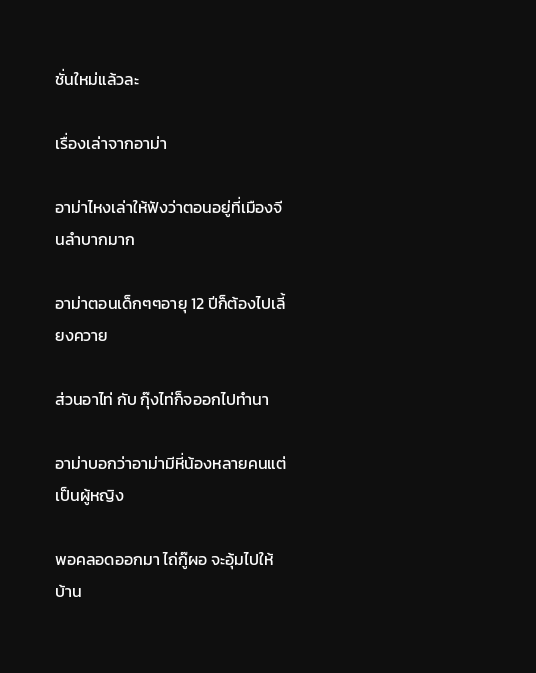ชั่นใหม่แล้วละ

เรื่องเล่าจากอาม่า

อาม่าไหงเล่าให้ฟังว่าตอนอยู่ที่เมืองจีนลำบากมาก

อาม่าตอนเด็กๆๆอายุ 12 ปีก็ต้องไปเลี้ยงควาย

ส่วนอาไท่ กับ กุ๊งไท่ก็จออกไปทำนา

อาม่าบอกว่าอาม่ามีหี่น้องหลายคนแต่เป็นผู้หญิง

พอคลอดออกมา ไถ่กู๊ผอ จะอุ้มไปให้บ้าน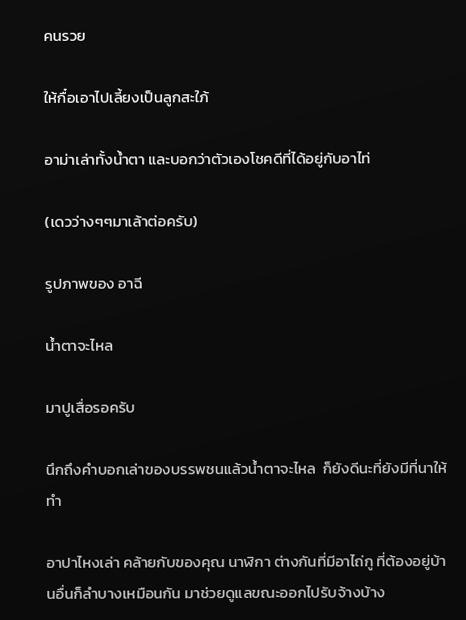คนรวย

ให้กื๋อเอาไปเลี้ยงเป็นลูกสะใภ้

อาม่าเล่าทั้งน้ำตา และบอกว่าตัวเองโชคดีที่ได้อยู่กับอาไท่

(เดวว่างๆๆมาเล้าต่อครับ)

รูปภาพของ อาฉี

น้ำตาจะไหล

มาปูเสื่อรอครับ

นึกถึงคำบอกเล่าของบรรพชนแล้วน้ำตาจะไหล  ก็ยังดีนะที่ยังมีที่นาให้ทำ

อาปาไหงเล่า คล้ายกับของคุณ นาฬิกา ต่างกันที่มีอาไถ่กู ที่ต้องอยู่บ้านอื่นก็ลำบางเหมือนกัน มาช่วยดูแลขณะออกไปรับจ้างบ้าง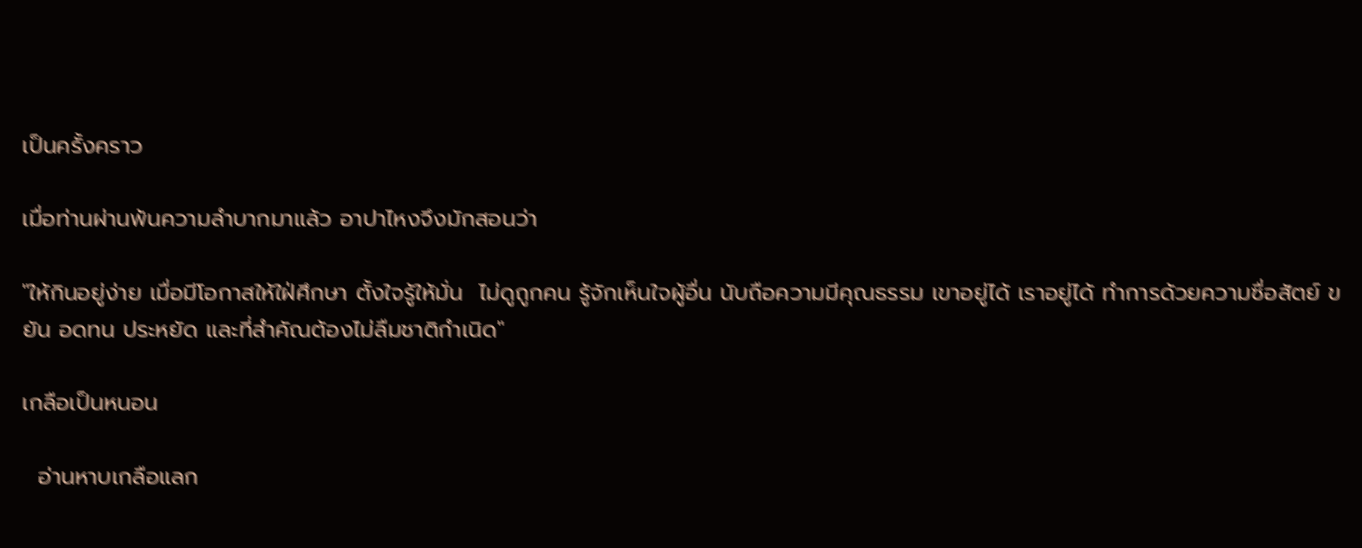เป็นครั้งคราว

เมื่อท่านผ่านพ้นความลำบากมาแล้ว อาปาไหงจึงมักสอนว่า

"ให้กินอยู่ง่าย เมื่อมีโอกาสให้ใฝ่ศึกษา ตั้งใจรู้ให้มั่น  ไม่ดูถูกคน รู้จักเห็นใจผู้อื่น นับถือความมีคุณธรรม เขาอยู่ได้ เราอยู่ได้ ทำการด้วยความซื่อสัตย์ ขยัน อดทน ประหยัด และที่สำคัณต้องไม่ลืมชาติกำเนิด"

เกลือเป็นหนอน

  อ่านหาบเกลือแลก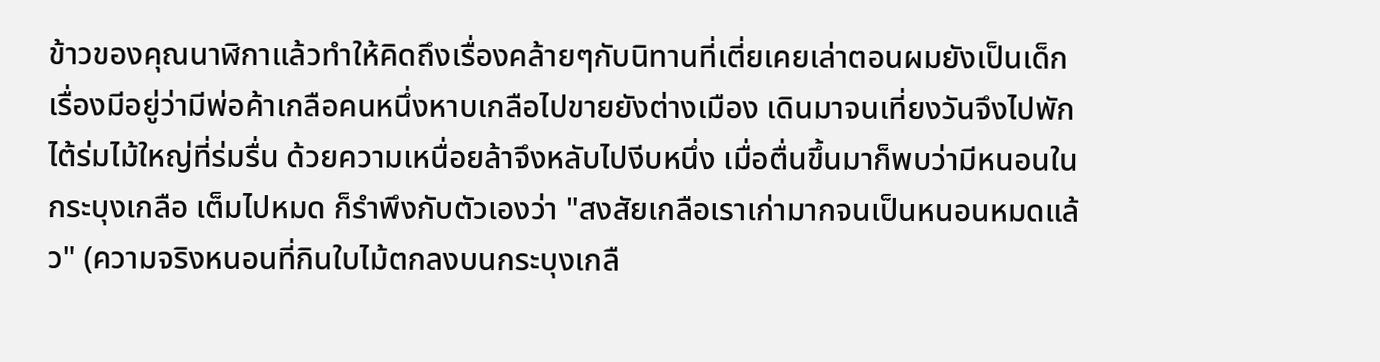ข้าวของคุณนาฬิกาแล้วทำให้คิดถึงเรื่องคล้ายๆกับนิทานที่เตี่ยเคยเล่าตอนผมยังเป็นเด็ก เรื่องมีอยู่ว่ามีพ่อค้าเกลือคนหนึ่งหาบเกลือไปขายยังต่างเมือง เดินมาจนเที่ยงวันจึงไปพักไต้ร่มไม้ใหญ่ที่ร่มรื่น ด้วยความเหนื่อยล้าจึงหลับไปงีบหนึ่ง เมื่อตื่นขึ้นมาก็พบว่ามีหนอนในกระบุงเกลือ เต็มไปหมด ก็รำพึงกับตัวเองว่า "สงสัยเกลือเราเก่ามากจนเป็นหนอนหมดแล้ว" (ความจริงหนอนที่กินใบไม้ตกลงบนกระบุงเกลื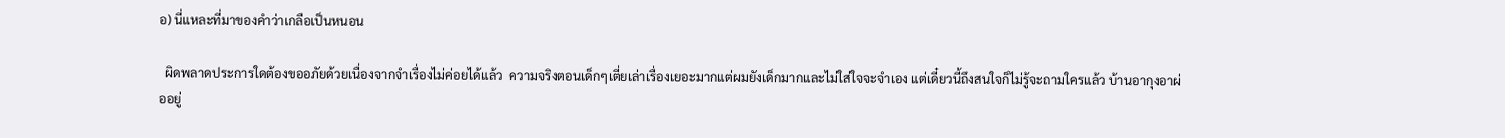อ) นี่แหละที่มาของคำว่าเกลือเป็นหนอน

  ผิดพลาดประการใดต้องขออภัยด้วยเนื่องจากจำเรื่องไม่ค่อยได้แล้ว  ความจริงตอนเด็กๆเตี่ยเล่าเรื่องเยอะมากแต่ผมยังเด็กมากและไม่ใส่ใจจะจำเอง แต่เดี๋ยวนี้ถึงสนใจก็ไม่รู้จะถามใครแล้ว บ้านอากุงอาผ่ออยู่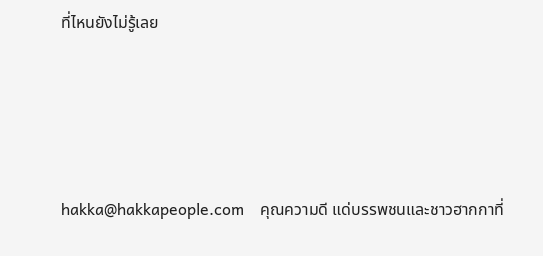ที่ไหนยังไม่รู้เลย




hakka@hakkapeople.com    คุณความดี แด่บรรพชนและชาวฮากกาที่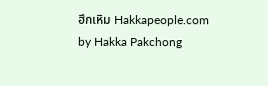ฮึกเหิม Hakkapeople.com by Hakka Pakchong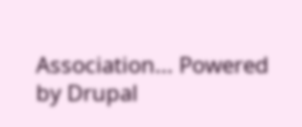Association... Powered by Drupal